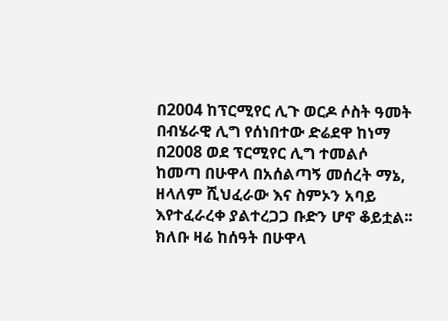በ2004 ከፕርሚየር ሊጉ ወርዶ ሶስት ዓመት በብሄራዊ ሊግ የሰነበተው ድሬደዋ ከነማ በ2008 ወደ ፕርሚየር ሊግ ተመልሶ ከመጣ በሁዋላ በአሰልጣኝ መሰረት ማኔ, ዘላለም ሺህፈራው እና ስምኦን አባይ እየተፈራረቀ ያልተረጋጋ ቡድን ሆኖ ቆይቷል፡፡ ክለቡ ዛሬ ከሰዓት በሁዋላ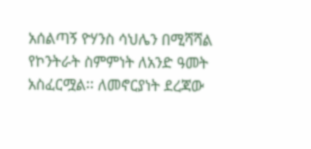አሰልጣኝ ዮሃንስ ሳህሌን በሚሻሻል የኮንትራት ስምምነት ለአንድ ዓመት አስፈርሟል፡፡ ለመኖርያነት ደረጃው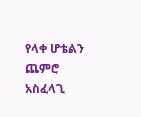የላቀ ሆቴልን ጨምሮ አስፈላጊ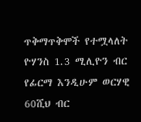ጥቅማጥቅሞች የተሟላለት ዮሃንስ 1.3 ሚሊዮን ብር የፊርማ እንዲሁም ወርሃዊ 60ሺህ ብር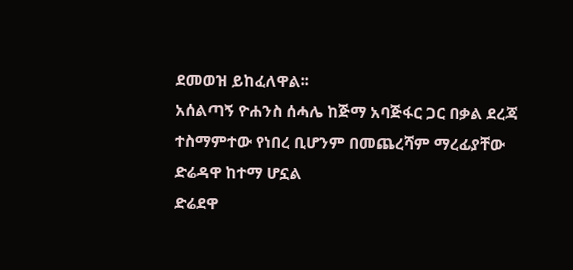ደመወዝ ይከፈለዋል፡፡
አሰልጣኝ ዮሐንስ ሰሓሌ ከጅማ አባጅፋር ጋር በቃል ደረጃ ተስማምተው የነበረ ቢሆንም በመጨረሻም ማረፊያቸው ድሬዳዋ ከተማ ሆኗል
ድሬደዋ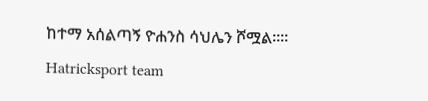ከተማ አሰልጣኝ ዮሐንስ ሳህሌን ሾሟል።።
Hatricksport team